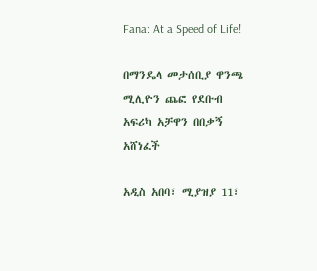Fana: At a Speed of Life!

በማንዴላ መታሰቢያ ዋንጫ ሚሊዮን ጨፎ የደቡብ አፍሪካ አቻዋን በበቃኝ አሸነፈች

አዲስ አበባ፣ ሚያዝያ 11፣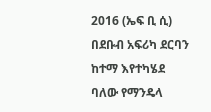2016 (ኤፍ ቢ ሲ) በደቡብ አፍሪካ ደርባን ከተማ እየተካሄደ ባለው የማንዴላ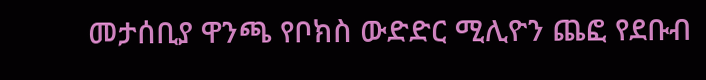መታሰቢያ ዋንጫ የቦክስ ውድድር ሚሊዮን ጨፎ የደቡብ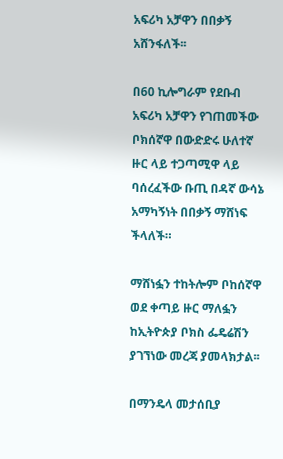አፍሪካ አቻዋን በበቃኝ አሸንፋለች፡፡

በ60 ኪሎግራም የደቡብ አፍሪካ አቻዋን የገጠመችው ቦክሰኛዋ በውድድሩ ሁለተኛ ዙር ላይ ተጋጣሚዋ ላይ ባሰረፈችው ቡጢ በዳኛ ውሳኔ አማካኝነት በበቃኝ ማሸነፍ ችላለች።

ማሸነፏን ተከትሎም ቦከሰኛዋ ወደ ቀጣይ ዙር ማለፏን ከኢትዮጵያ ቦክስ ፌዴሬሽን ያገኘነው መረጃ ያመላክታል፡፡

በማንዴላ መታሰቢያ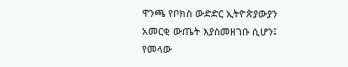ዋንጫ የቦክስ ውድድር ኢትዮጵያውያን አመርቂ ውጤት እያስመዘገቡ ሲሆን፤ የመላው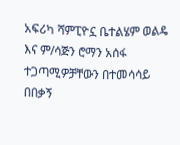አፍሪካ ሻምፒዮኗ ቤተልሄም ወልዴ እና ም/ሳጅን ሮማን አሰፋ ተጋጣሚዎቻቸውን በተመሳሳይ በበቃኝ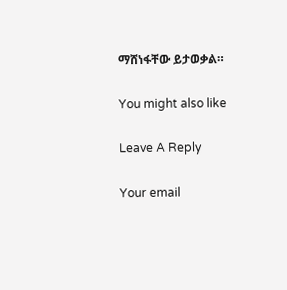ማሸነፋቸው ይታወቃል።

You might also like

Leave A Reply

Your email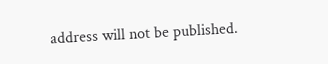address will not be published.